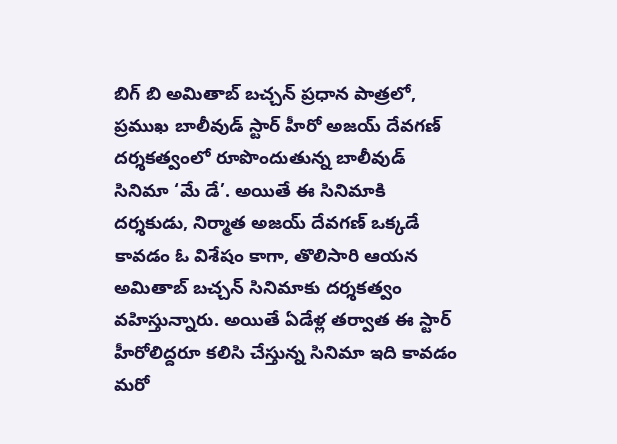బిగ్ బి అమితాబ్ బచ్చన్ ప్రధాన పాత్రలో, ప్రముఖ బాలీవుడ్ స్టార్ హీరో అజయ్ దేవగణ్ దర్శకత్వంలో రూపొందుతున్న బాలీవుడ్ సినిమా ‘మే డే’. అయితే ఈ సినిమాకి దర్శకుడు, నిర్మాత అజయ్ దేవగణ్ ఒక్కడే కావడం ఓ విశేషం కాగా, తొలిసారి ఆయన అమితాబ్ బచ్చన్ సినిమాకు దర్శకత్వం వహిస్తున్నారు. అయితే ఏడేళ్ల తర్వాత ఈ స్టార్ హీరోలిద్దరూ కలిసి చేస్తున్న సినిమా ఇది కావడం మరో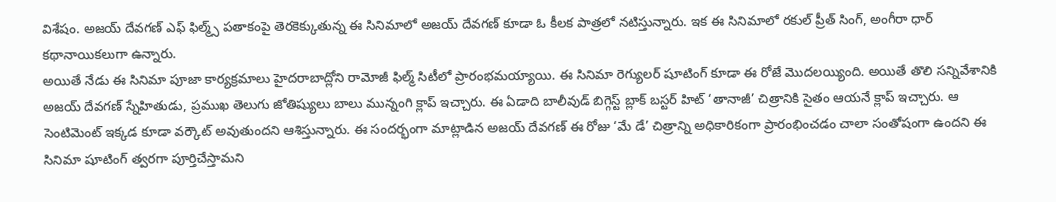విశేషం. అజయ్ దేవగణ్ ఎఫ్ ఫిల్మ్స్ పతాకంపై తెరకెక్కుతున్న ఈ సినిమాలో అజయ్ దేవగణ్ కూడా ఓ కీలక పాత్రలో నటిస్తున్నారు. ఇక ఈ సినిమాలో రకుల్ ప్రీత్ సింగ్, అంగీరా ధార్ కథానాయికలుగా ఉన్నారు.
అయితే నేడు ఈ సినిమా పూజా కార్యక్రమాలు హైదరాబాద్లోని రామోజీ ఫిల్మ్ సిటీలో ప్రారంభమయ్యాయి. ఈ సినిమా రెగ్యులర్ షూటింగ్ కూడా ఈ రోజే మొదలయ్యింది. అయితే తొలి సన్నివేశానికి అజయ్ దేవగణ్ స్నేహితుడు, ప్రముఖ తెలుగు జోతిష్యులు బాలు మున్నంగి క్లాప్ ఇచ్చారు. ఈ ఏడాది బాలీవుడ్ బిగ్గెస్ట్ బ్లాక్ బస్టర్ హిట్ ‘తానాజీ’ చిత్రానికి సైతం ఆయనే క్లాప్ ఇచ్చారు. ఆ సెంటిమెంట్ ఇక్కడ కూడా వర్కౌట్ అవుతుందని ఆశిస్తున్నారు. ఈ సందర్భంగా మాట్లాడిన అజయ్ దేవగణ్ ఈ రోజు ‘మే డే’ చిత్రాన్ని అధికారికంగా ప్రారంభించడం చాలా సంతోషంగా ఉందని ఈ సినిమా షూటింగ్ త్వరగా పూర్తిచేస్తామని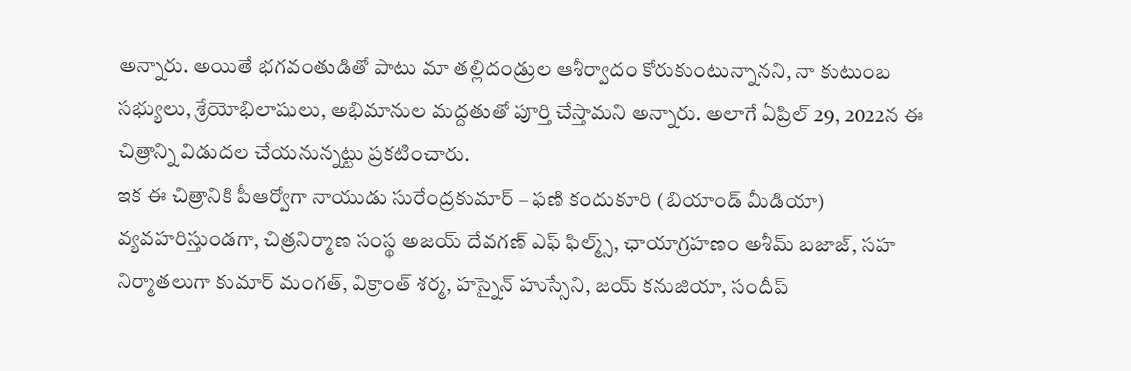అన్నారు. అయితే భగవంతుడితో పాటు మా తల్లిదండ్రుల ఆశీర్వాదం కోరుకుంటున్నానని, నా కుటుంబ సభ్యులు, శ్రేయోభిలాషులు, అభిమానుల మద్దతుతో పూర్తి చేస్తామని అన్నారు. అలాగే ఏప్రిల్ 29, 2022న ఈ చిత్రాన్ని విడుదల చేయనున్నట్టు ప్రకటించారు.
ఇక ఈ చిత్రానికి పీఆర్వోగా నాయుడు సురేంద్రకుమార్ – ఫణి కందుకూరి (బియాండ్ మీడియా) వ్యవహరిస్తుండగా, చిత్రనిర్మాణ సంస్థ అజయ్ దేవగణ్ ఎఫ్ ఫిల్మ్స్, ఛాయాగ్రహణం అశీమ్ బజాజ్, సహ నిర్మాతలుగా కుమార్ మంగత్, విక్రాంత్ శర్మ, హస్నైన్ హుస్సేని, జయ్ కనుజియా, సందీప్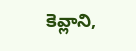కెవ్లాని,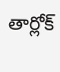తార్లోక్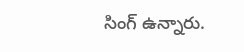సింగ్ ఉన్నారు.